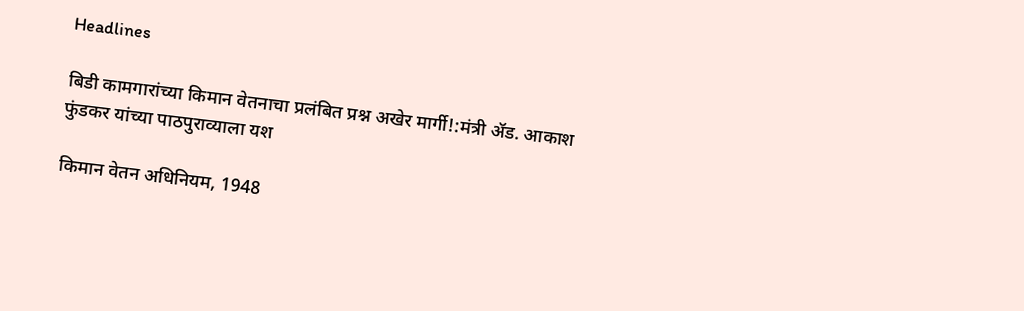Headlines

बिडी कामगारांच्या किमान वेतनाचा प्रलंबित प्रश्न अखेर मार्गी!:मंत्री ॲड. आकाश फुंडकर यांच्या पाठपुराव्याला यश

किमान वेतन अधिनियम, 1948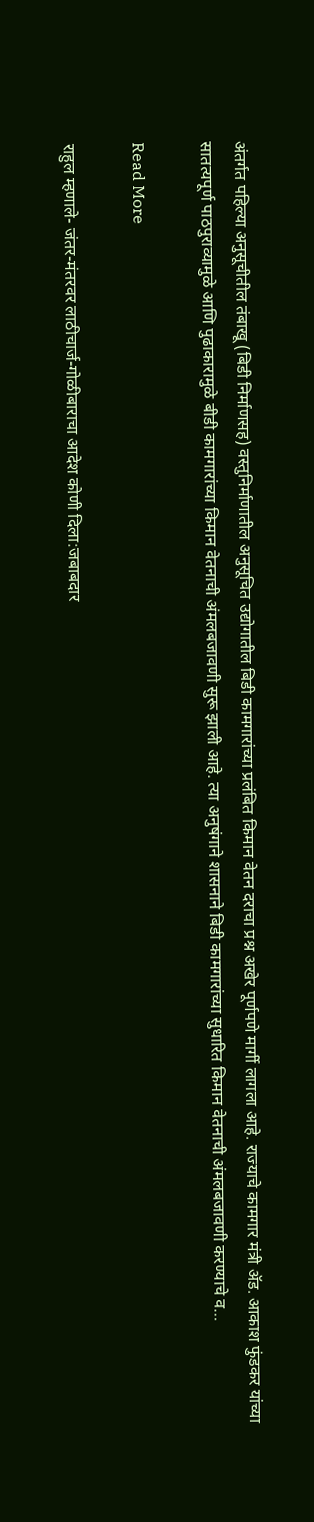अंतर्गत पहिल्या अनुसूचीतील तंबाखू (बिडी निर्माणसह) वस्तुनिर्माणातील अनुसूचित उद्योगातील बिडी कामगारांच्या प्रलंबित किमान वेतन दराचा प्रश्न अखेर पूर्णपणे मार्गी लागला आहे. राज्याचे कामगार मंत्री ॲड. आकाश फुंडकर यांच्या सातत्यपूर्ण पाठपुराव्यामुळे आणि पुढाकारामुळे बीडी कामगारांच्या किमान वेतनाची अंमलबजावणी सुरू झाली आहे. त्या अनुषंगाने शासनाने बिडी कामगारांच्या सुधारित किमान वेतनाची अंमलबजावणी करण्याचे व…

Read More

राहुल म्हणाले- जंतर-मंतरवर लाठीचार्ज-गोळीबाराचा आदेश कोणी दिला:जबाबदार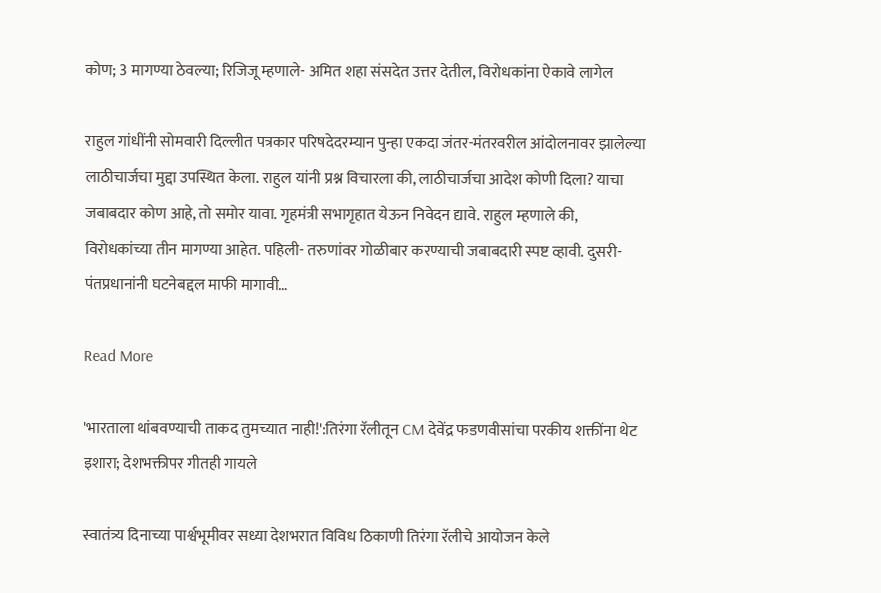कोण; 3 मागण्या ठेवल्या; रिजिजू म्हणाले- अमित शहा संसदेत उत्तर देतील, विरोधकांना ऐकावे लागेल

राहुल गांधींनी सोमवारी दिल्लीत पत्रकार परिषदेदरम्यान पुन्हा एकदा जंतर-मंतरवरील आंदोलनावर झालेल्या लाठीचार्जचा मुद्दा उपस्थित केला. राहुल यांनी प्रश्न विचारला की, लाठीचार्जचा आदेश कोणी दिला? याचा जबाबदार कोण आहे, तो समोर यावा. गृहमंत्री सभागृहात येऊन निवेदन द्यावे. राहुल म्हणाले की, विरोधकांच्या तीन मागण्या आहेत. पहिली- तरुणांवर गोळीबार करण्याची जबाबदारी स्पष्ट व्हावी. दुसरी- पंतप्रधानांनी घटनेबद्दल माफी मागावी…

Read More

'भारताला थांबवण्याची ताकद तुमच्यात नाही!':तिरंगा रॅलीतून CM देवेंद्र फडणवीसांचा परकीय शक्तींना थेट इशारा; देशभक्तीपर गीतही गायले

स्वातंत्र्य दिनाच्या पार्श्वभूमीवर सध्या देशभरात विविध ठिकाणी तिरंगा रॅलीचे आयोजन केले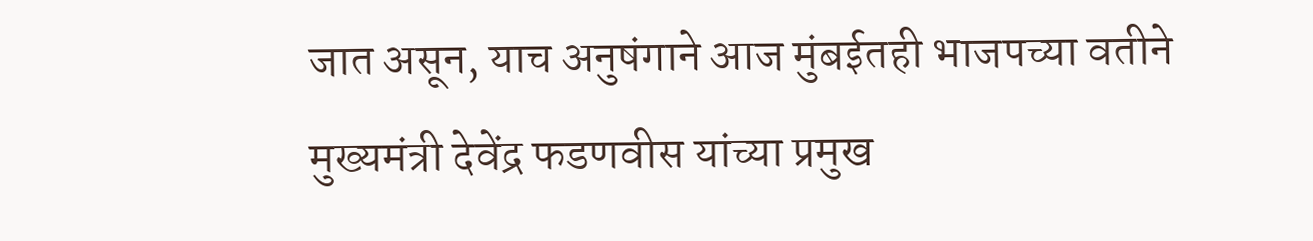जात असून, याच अनुषंगाने आज मुंबईतही भाजपच्या वतीने मुख्यमंत्री देवेंद्र फडणवीस यांच्या प्रमुख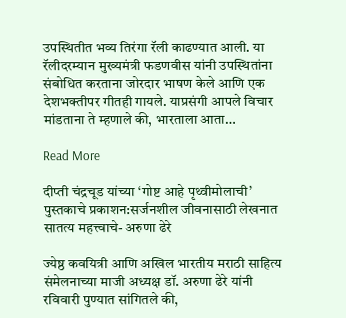उपस्थितीत भव्य तिरंगा रॅली काढण्यात आली. या रॅलीदरम्यान मुख्यमंत्री फडणवीस यांनी उपस्थितांना संबोधित करताना जोरदार भाषण केले आणि एक देशभक्तीपर गीतही गायले. याप्रसंगी आपले विचार मांडताना ते म्हणाले की, भारताला आता…

Read More

दीप्ती चंद्रचूड यांच्या ‘गोष्ट आहे पृथ्वीमोलाची’ पुस्तकाचे प्रकाशन:सर्जनशील जीवनासाठी लेखनात सातत्य महत्त्वाचे- अरुणा ढेरे

ज्येष्ठ कवयित्री आणि अखिल भारतीय मराठी साहित्य संमेलनाच्या माजी अध्यक्ष डॉ. अरुणा ढेरे यांनी रविवारी पुण्यात सांगितले की,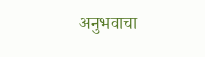अनुभवाचा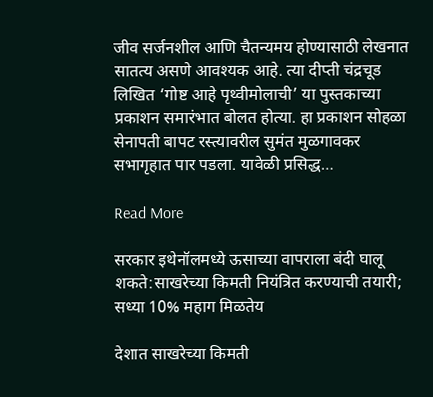जीव सर्जनशील आणि चैतन्यमय होण्यासाठी लेखनात सातत्य असणे आवश्यक आहे. त्या दीप्ती चंद्रचूड लिखित ‘गोष्ट आहे पृथ्वीमोलाची’ या पुस्तकाच्या प्रकाशन समारंभात बोलत होत्या. हा प्रकाशन सोहळा सेनापती बापट रस्त्यावरील सुमंत मुळगावकर सभागृहात पार पडला. यावेळी प्रसिद्ध…

Read More

सरकार इथेनॉलमध्ये ऊसाच्या वापराला बंदी घालू शकते:साखरेच्या किमती नियंत्रित करण्याची तयारी; सध्या 10% महाग मिळतेय

देशात साखरेच्या किमती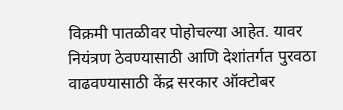विक्रमी पातळीवर पोहोचल्या आहेत. यावर नियंत्रण ठेवण्यासाठी आणि देशांतर्गत पुरवठा वाढवण्यासाठी केंद्र सरकार ऑक्टोबर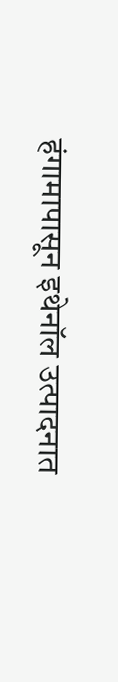हंगामापासून इथेनॉल उत्पादनात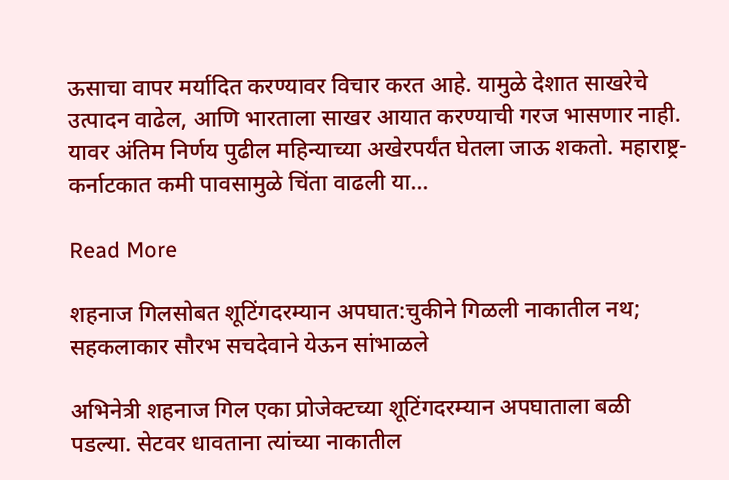ऊसाचा वापर मर्यादित करण्यावर विचार करत आहे. यामुळे देशात साखरेचे उत्पादन वाढेल, आणि भारताला साखर आयात करण्याची गरज भासणार नाही. यावर अंतिम निर्णय पुढील महिन्याच्या अखेरपर्यंत घेतला जाऊ शकतो. महाराष्ट्र-कर्नाटकात कमी पावसामुळे चिंता वाढली या…

Read More

शहनाज गिलसोबत शूटिंगदरम्यान अपघात:चुकीने गिळली नाकातील नथ; सहकलाकार सौरभ सचदेवाने येऊन सांभाळले

अभिनेत्री शहनाज गिल एका प्रोजेक्टच्या शूटिंगदरम्यान अपघाताला बळी पडल्या. सेटवर धावताना त्यांच्या नाकातील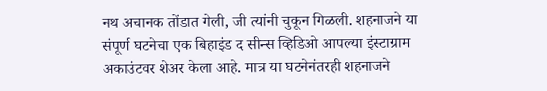नथ अचानक तोंडात गेली, जी त्यांनी चुकून गिळली. शहनाजने या संपूर्ण घटनेचा एक बिहाइंड द सीन्स व्हिडिओ आपल्या इंस्टाग्राम अकाउंटवर शेअर केला आहे. मात्र या घटनेनंतरही शहनाजने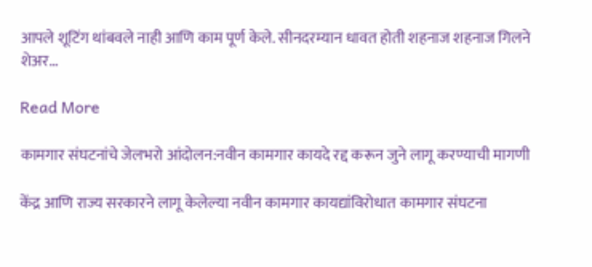आपले शूटिंग थांबवले नाही आणि काम पूर्ण केले. सीनदरम्यान धावत होती शहनाज शहनाज गिलने शेअर…

Read More

कामगार संघटनांचे जेलभरो आंदोलन:नवीन कामगार कायदे रद्द करून जुने लागू करण्याची मागणी

केंद्र आणि राज्य सरकारने लागू केलेल्या नवीन कामगार कायद्यांविरोधात कामगार संघटना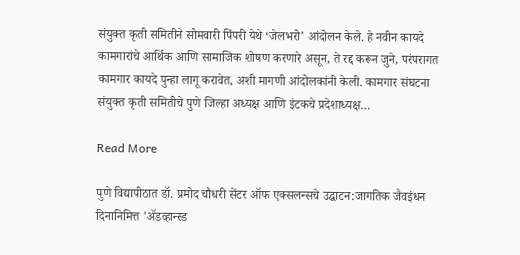संयुक्त कृती समितीने सोमवारी पिंपरी येथे ‘जेलभरो’ आंदोलन केले. हे नवीन कायदे कामगारांचे आर्थिक आणि सामाजिक शोषण करणारे असून, ते रद्द करून जुने, परंपरागत कामगार कायदे पुन्हा लागू करावेत, अशी मागणी आंदोलकांनी केली. कामगार संघटना संयुक्त कृती समितीचे पुणे जिल्हा अध्यक्ष आणि इंटकचे प्रदेशाध्यक्ष…

Read More

पुणे विद्यापीठात डॉ. प्रमोद चौधरी सेंटर ऑफ एक्सलन्सचे उद्घाटन:जागतिक जैवइंधन दिनानिमित्त 'अ‍ॅडव्हान्स्ड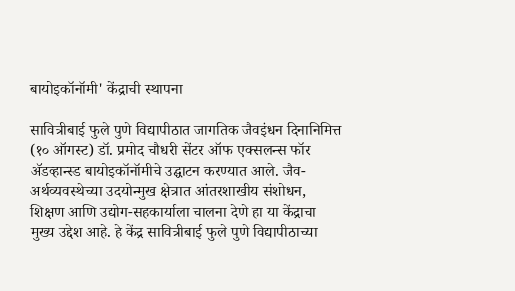बायोइकॉनॉमी' केंद्राची स्थापना

सावित्रीबाई फुले पुणे विद्यापीठात जागतिक जैवइंधन दिनानिमित्त (१० ऑगस्ट) डॉ. प्रमोद चौधरी सेंटर ऑफ एक्सलन्स फॉर अ‍ॅडव्हान्स्ड बायोइकॉनॉमीचे उद्घाटन करण्यात आले. जैव-अर्थव्यवस्थेच्या उदयोन्मुख क्षेत्रात आंतरशाखीय संशोधन, शिक्षण आणि उद्योग-सहकार्याला चालना देणे हा या केंद्राचा मुख्य उद्देश आहे. हे केंद्र सावित्रीबाई फुले पुणे विद्यापीठाच्या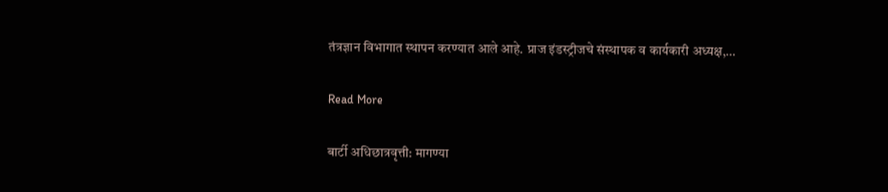तंत्रज्ञान विभागात स्थापन करण्यात आले आहे. प्राज इंडस्ट्रीजचे संस्थापक व कार्यकारी अध्यक्ष,…

Read More

बार्टी अधिछात्रवृत्ती: मागण्या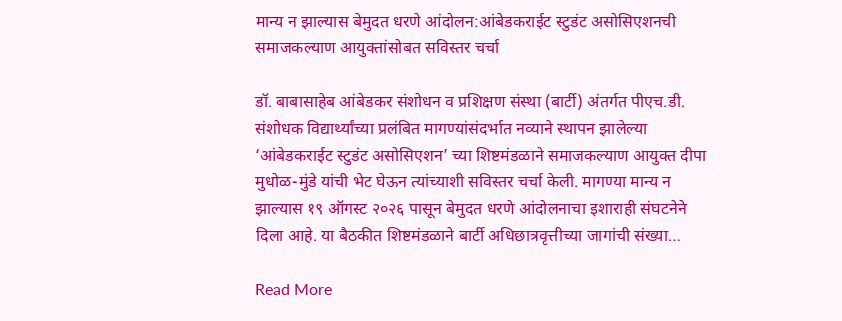मान्य न झाल्यास बेमुदत धरणे आंदोलन:आंबेडकराईट स्टुडंट असोसिएशनची समाजकल्याण आयुक्तांसोबत सविस्तर चर्चा

डॉ. बाबासाहेब आंबेडकर संशोधन व प्रशिक्षण संस्था (बार्टी) अंतर्गत पीएच.डी. संशोधक विद्यार्थ्यांच्या प्रलंबित मागण्यांसंदर्भात नव्याने स्थापन झालेल्या ‘आंबेडकराईट स्टुडंट असोसिएशन’ च्या शिष्टमंडळाने समाजकल्याण आयुक्त दीपा मुधोळ-मुंडे यांची भेट घेऊन त्यांच्याशी सविस्तर चर्चा केली. मागण्या मान्य न झाल्यास १९ ऑगस्ट २०२६ पासून बेमुदत धरणे आंदोलनाचा इशाराही संघटनेने दिला आहे. या बैठकीत शिष्टमंडळाने बार्टी अधिछात्रवृत्तीच्या जागांची संख्या…

Read More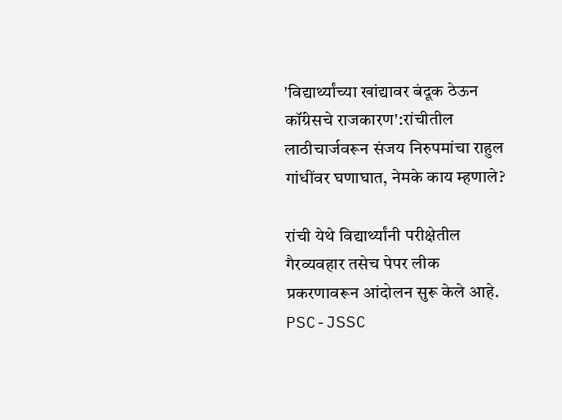'विद्यार्थ्यांच्या खांद्यावर बंदूक ठेऊन कॉंग्रेसचे राजकारण':रांचीतील लाठीचार्जवरून संजय निरुपमांचा राहुल गांधींवर घणाघात, नेमके काय म्हणाले?

रांची येथे विद्यार्थ्यांनी परीक्षेतील गैरव्यवहार तसेच पेपर लीक प्रकरणावरून आंदोलन सुरू केले आहे. PSC-JSSC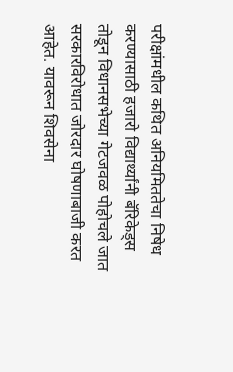परीक्षांमधील कथित अनियमिततेचा निषेध करण्यासाठी हजारो विद्यार्थ्यांनी बॅरिकेड्स तोडून विधानसभेच्या गेटजवळ पोहोचले जात सरकारविरोधात जोरदार घोषणाबाजी करत आहेत. यावरून शिवसेना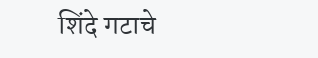शिंदे गटाचे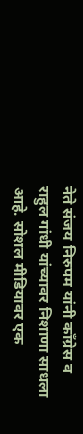नेते संजय निरुपम यांनी कॉंग्रेस व राहुल गांधी यांच्यावर निशाणा साधला आहे. सोशल मीडियावर एक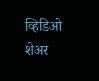व्हिडिओ शेअर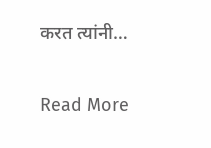करत त्यांनी…

Read More